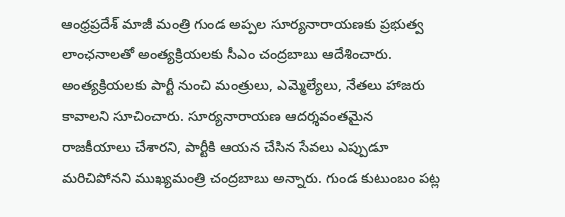ఆంధ్రప్రదేశ్ మాజీ మంత్రి గుండ అప్పల సూర్యనారాయణకు ప్రభుత్వ లాంఛనాలతో అంత్యక్రియలకు సీఎం చంద్రబాబు ఆదేశించారు. అంత్యక్రియలకు పార్టీ నుంచి మంత్రులు, ఎమ్మెల్యేలు, నేతలు హాజరు కావాలని సూచించారు. సూర్యనారాయణ ఆదర్శవంతమైన రాజకీయాలు చేశారని, పార్టీకి ఆయన చేసిన సేవలు ఎప్పుడూ మరిచిపోనని ముఖ్యమంత్రి చంద్రబాబు అన్నారు. గుండ కుటుంబం పట్ల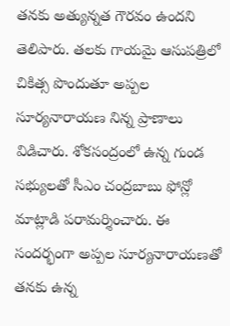తనకు అత్యున్నత గౌరవం ఉందని తెలిపారు. తలకు గాయమై ఆసుపత్రిలో చికిత్స పొందుతూ అప్పల సూర్యనారాయణ నిన్న ప్రాణాలు విడిచారు. శోకసంద్రంలో ఉన్న గుండ సభ్యులతో సీఎం చంద్రబాబు ఫోన్లో మాట్లాడి పరామర్శించారు. ఈ సందర్భంగా అప్పల సూర్యనారాయణతో తనకు ఉన్న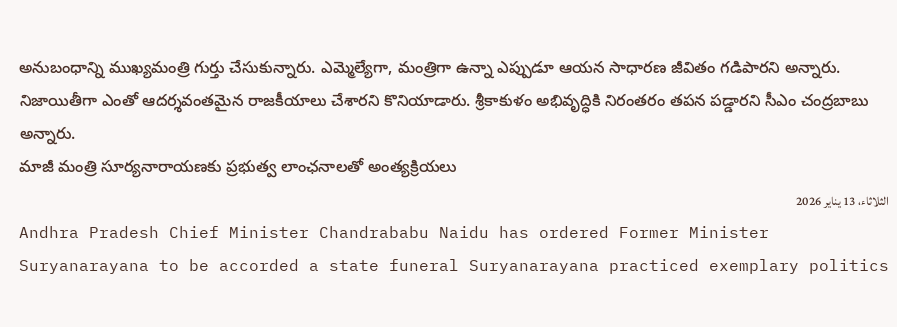అనుబంధాన్ని ముఖ్యమంత్రి గుర్తు చేసుకున్నారు. ఎమ్మెల్యేగా, మంత్రిగా ఉన్నా ఎప్పుడూ ఆయన సాధారణ జీవితం గడిపారని అన్నారు. నిజాయితీగా ఎంతో ఆదర్శవంతమైన రాజకీయాలు చేశారని కొనియాడారు. శ్రీకాకుళం అభివృద్ధికి నిరంతరం తపన పడ్డారని సీఎం చంద్రబాబు అన్నారు.
మాజీ మంత్రి సూర్యనారాయణకు ప్రభుత్వ లాంఛనాలతో అంత్యక్రియలు
الثلاثاء، 13 يناير 2026
Andhra Pradesh Chief Minister Chandrababu Naidu has ordered Former Minister Suryanarayana to be accorded a state funeral Suryanarayana practiced exemplary politics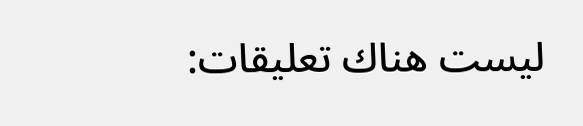ليست هناك تعليقات: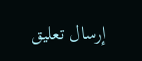إرسال تعليق